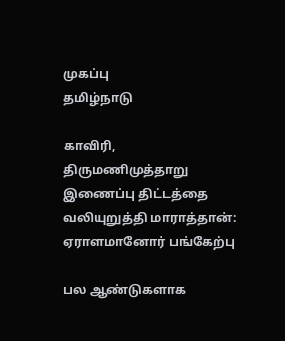முகப்பு
தமிழ்நாடு

காவிரி, திருமணிமுத்தாறு இணைப்பு திட்டத்தை வலியுறுத்தி மாராத்தான்: ஏராளமானோர் பங்கேற்பு

பல ஆண்டுகளாக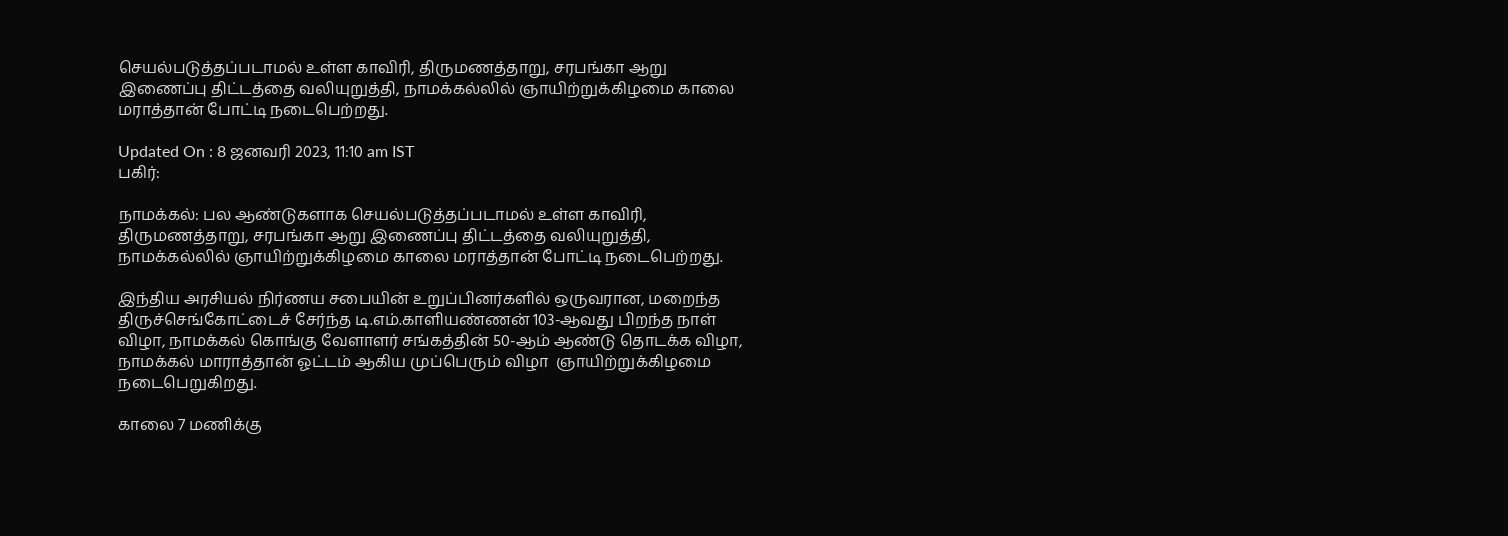செயல்படுத்தப்படாமல் உள்ள காவிரி, திருமணத்தாறு, சரபங்கா ஆறு இணைப்பு திட்டத்தை வலியுறுத்தி, நாமக்கல்லில் ஞாயிற்றுக்கிழமை காலை மராத்தான் போட்டி நடைபெற்றது.

Updated On : 8 ஜனவரி 2023, 11:10 am IST
பகிர்:

நாமக்கல்: பல ஆண்டுகளாக செயல்படுத்தப்படாமல் உள்ள காவிரி, திருமணத்தாறு, சரபங்கா ஆறு இணைப்பு திட்டத்தை வலியுறுத்தி, நாமக்கல்லில் ஞாயிற்றுக்கிழமை காலை மராத்தான் போட்டி நடைபெற்றது.

இந்திய அரசியல் நிர்ணய சபையின் உறுப்பினர்களில் ஒருவரான, மறைந்த திருச்செங்கோட்டைச் சேர்ந்த டி.எம்.காளியண்ணன் 103-ஆவது பிறந்த நாள் விழா, நாமக்கல் கொங்கு வேளாளர் சங்கத்தின் 50-ஆம் ஆண்டு தொடக்க விழா, நாமக்கல் மாராத்தான் ஓட்டம் ஆகிய முப்பெரும் விழா  ஞாயிற்றுக்கிழமை நடைபெறுகிறது.

காலை 7 மணிக்கு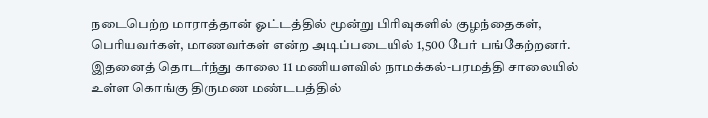நடைபெற்ற மாராத்தான் ஓட்டத்தில் மூன்று பிரிவுகளில் குழந்தைகள், பெரியவர்கள், மாணவர்கள் என்ற அடிப்படையில் 1,500 பேர் பங்கேற்றனர். இதனைத் தொடர்ந்து காலை 11 மணியளவில் நாமக்கல்-பரமத்தி சாலையில் உள்ள கொங்கு திருமண மண்டபத்தில்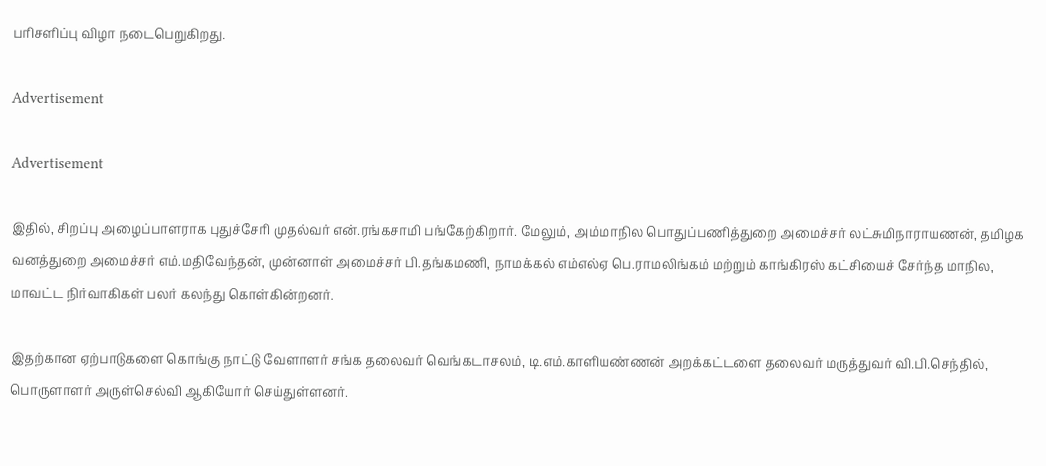பரிசளிப்பு விழா நடைபெறுகிறது.

Advertisement

Advertisement

இதில், சிறப்பு அழைப்பாளராக புதுச்சேரி முதல்வர் என்.ரங்கசாமி பங்கேற்கிறார். மேலும், அம்மாநில பொதுப்பணித்துறை அமைச்சர் லட்சுமிநாராயணன், தமிழக வனத்துறை அமைச்சர் எம்.மதிவேந்தன், முன்னாள் அமைச்சர் பி.தங்கமணி, நாமக்கல் எம்எல்ஏ பெ.ராமலிங்கம் மற்றும் காங்கிரஸ் கட்சியைச் சேர்ந்த மாநில, மாவட்ட நிர்வாகிகள் பலர் கலந்து கொள்கின்றனர்.

இதற்கான ஏற்பாடுகளை கொங்கு நாட்டு வேளாளர் சங்க தலைவர் வெங்கடாசலம், டி.எம்.காளியண்ணன் அறக்கட்டளை தலைவர் மருத்துவர் வி.பி.செந்தில், பொருளாளர் அருள்செல்வி ஆகியோர் செய்துள்ளனர்.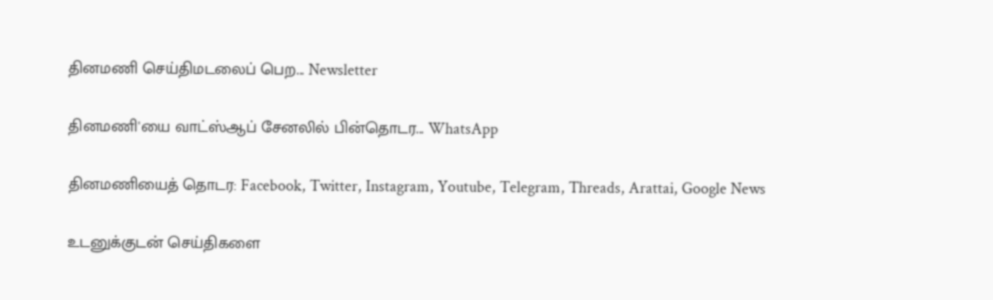தினமணி செய்திமடலைப் பெற... Newsletter

தினமணி'யை வாட்ஸ்ஆப் சேனலில் பின்தொடர... WhatsApp

தினமணியைத் தொடர: Facebook, Twitter, Instagram, Youtube, Telegram, Threads, Arattai, Google News

உடனுக்குடன் செய்திகளை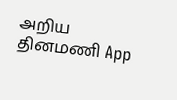அறிய தினமணி App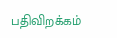பதிவிறக்கம்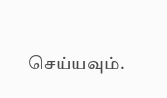செய்யவும்.